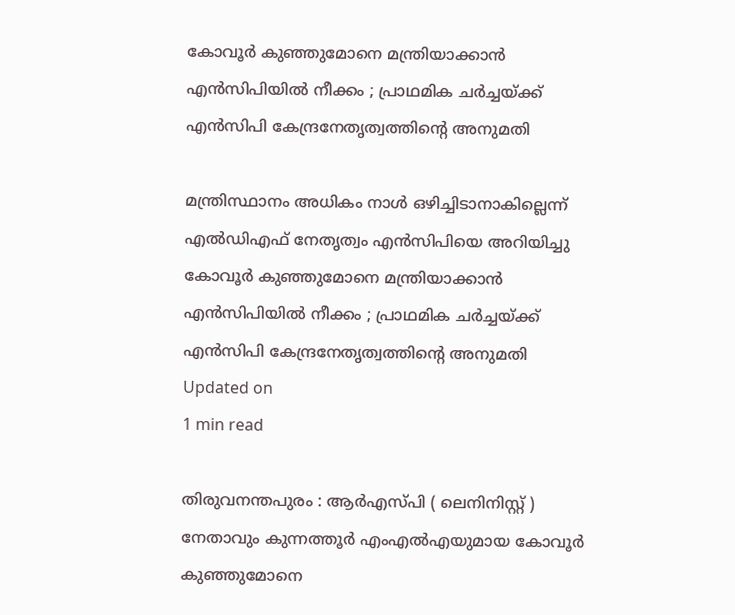കോവൂര്‍ കുഞ്ഞുമോനെ മന്ത്രിയാക്കാന്‍ എന്‍സിപിയില്‍ നീക്കം ; പ്രാഥമിക ചര്‍ച്ചയ്ക്ക് എന്‍സിപി കേന്ദ്രനേതൃത്വത്തിന്റെ അനുമതി

മന്ത്രിസ്ഥാനം അധികം നാള്‍ ഒഴിച്ചിടാനാകില്ലെന്ന് എല്‍ഡിഎഫ് നേതൃത്വം എന്‍സിപിയെ അറിയിച്ചു
കോവൂര്‍ കുഞ്ഞുമോനെ മന്ത്രിയാക്കാന്‍ എന്‍സിപിയില്‍ നീക്കം ; പ്രാഥമിക ചര്‍ച്ചയ്ക്ക് എന്‍സിപി കേന്ദ്രനേതൃത്വത്തിന്റെ അനുമതി
Updated on
1 min read

തിരുവനന്തപുരം : ആര്‍എസ്പി ( ലെനിനിസ്റ്റ് ) നേതാവും കുന്നത്തൂര്‍ എംഎല്‍എയുമായ കോവൂര്‍ കുഞ്ഞുമോനെ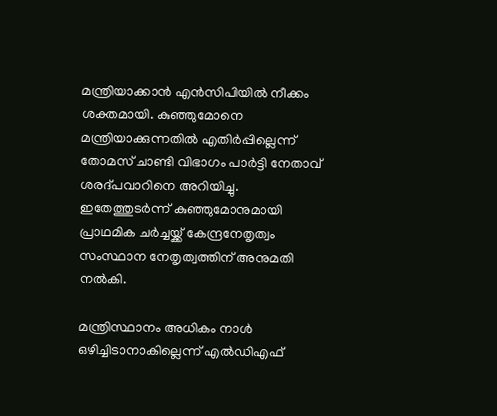മന്ത്രിയാക്കാന്‍ എന്‍സിപിയില്‍ നീക്കം ശക്തമായി. കുഞ്ഞുമോനെ മന്ത്രിയാക്കുന്നതില്‍ എതിര്‍പ്പില്ലെന്ന് തോമസ് ചാണ്ടി വിഭാഗം പാര്‍ട്ടി നേതാവ് ശരദ്പവാറിനെ അറിയിച്ചു. ഇതേത്തുടര്‍ന്ന് കുഞ്ഞുമോനുമായി പ്രാഥമിക ചര്‍ച്ചയ്ക്ക് കേന്ദ്രനേതൃത്വം സംസ്ഥാന നേതൃത്വത്തിന് അനുമതി നല്‍കി.

മന്ത്രിസ്ഥാനം അധികം നാള്‍ ഒഴിച്ചിടാനാകില്ലെന്ന് എല്‍ഡിഎഫ്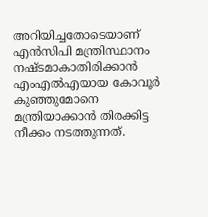അറിയിച്ചതോടെയാണ് എന്‍സിപി മന്ത്രിസ്ഥാനം നഷ്ടമാകാതിരിക്കാന്‍ എംഎല്‍എയായ കോവൂര്‍ കുഞ്ഞുമോനെ മന്ത്രിയാക്കാന്‍ തിരക്കിട്ട നീക്കം നടത്തുന്നത്.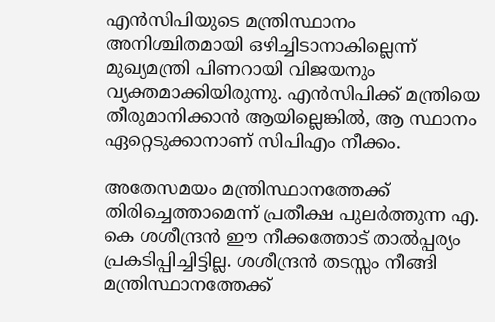എന്‍സിപിയുടെ മന്ത്രിസ്ഥാനം അനിശ്ചിതമായി ഒഴിച്ചിടാനാകില്ലെന്ന് മുഖ്യമന്ത്രി പിണറായി വിജയനും വ്യക്തമാക്കിയിരുന്നു. എന്‍സിപിക്ക് മന്ത്രിയെ തീരുമാനിക്കാന്‍ ആയില്ലെങ്കില്‍, ആ സ്ഥാനം ഏറ്റെടുക്കാനാണ് സിപിഎം നീക്കം.

അതേസമയം മന്ത്രിസ്ഥാനത്തേക്ക് തിരിച്ചെത്താമെന്ന് പ്രതീക്ഷ പുലര്‍ത്തുന്ന എ. കെ ശശീന്ദ്രന്‍ ഈ നീക്കത്തോട് താല്‍പ്പര്യം പ്രകടിപ്പിച്ചിട്ടില്ല. ശശീന്ദ്രന്‍ തടസ്സം നീങ്ങി മന്ത്രിസ്ഥാനത്തേക്ക്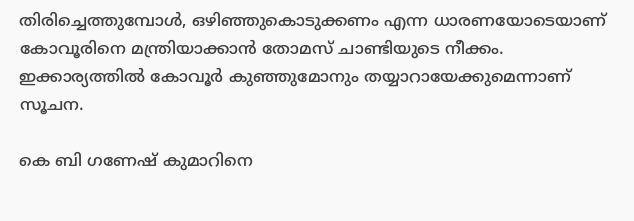തിരിച്ചെത്തുമ്പോള്‍, ഒഴിഞ്ഞുകൊടുക്കണം എന്ന ധാരണയോടെയാണ് കോവൂരിനെ മന്ത്രിയാക്കാന്‍ തോമസ് ചാണ്ടിയുടെ നീക്കം. ഇക്കാര്യത്തില്‍ കോവൂര്‍ കുഞ്ഞുമോനും തയ്യാറായേക്കുമെന്നാണ് സൂചന.

കെ ബി ഗണേഷ് കുമാറിനെ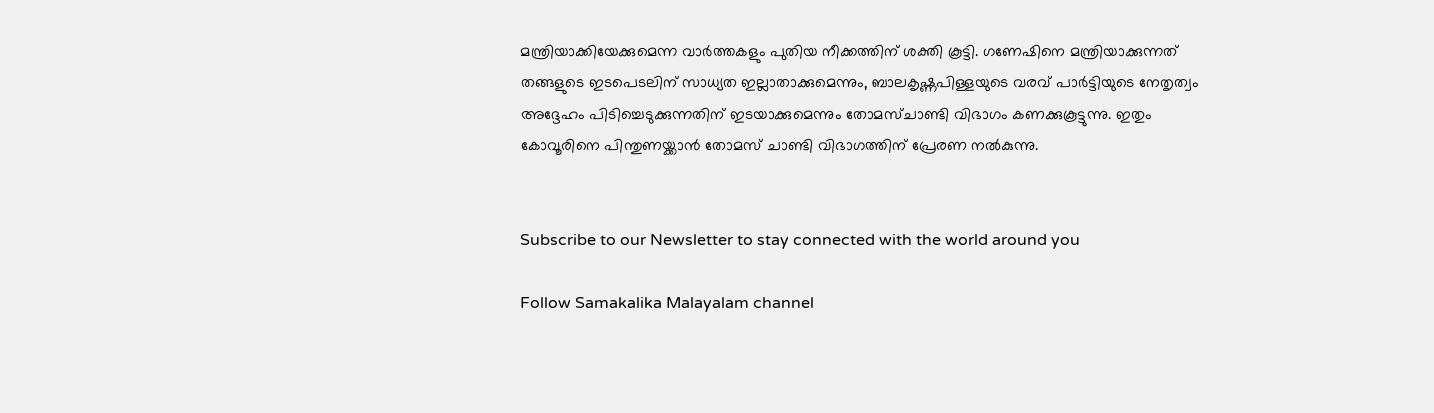മന്ത്രിയാക്കിയേക്കുമെന്ന വാര്‍ത്തകളും പുതിയ നീക്കത്തിന് ശക്തി കൂട്ടി. ഗണേഷിനെ മന്ത്രിയാക്കുന്നത് തങ്ങളുടെ ഇടപെടലിന് സാധ്യത ഇല്ലാതാക്കുമെന്നും, ബാലകൃഷ്ണപിള്ളയുടെ വരവ് പാര്‍ട്ടിയുടെ നേതൃത്വം അദ്ദേഹം പിടിച്ചെടുക്കുന്നതിന് ഇടയാക്കുമെന്നും തോമസ്ചാണ്ടി വിഭാഗം കണക്കുകൂട്ടുന്നു. ഇതും കോവൂരിനെ പിന്തുണയ്ക്കാന്‍ തോമസ് ചാണ്ടി വിഭാഗത്തിന് പ്രേരണ നല്‍കുന്നു.


Subscribe to our Newsletter to stay connected with the world around you

Follow Samakalika Malayalam channel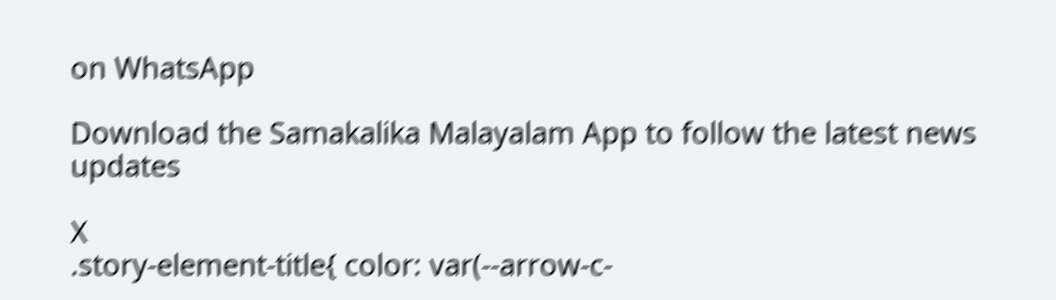on WhatsApp

Download the Samakalika Malayalam App to follow the latest news updates

X
.story-element-title{ color: var(--arrow-c-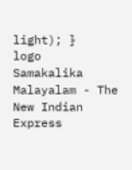light); }
logo
Samakalika Malayalam - The New Indian Express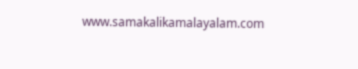www.samakalikamalayalam.com